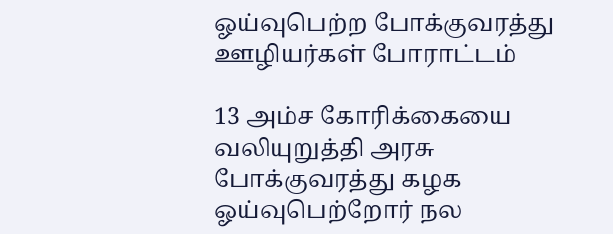ஓய்வுபெற்ற போக்குவரத்து ஊழியர்கள் போராட்டம்

13 அம்ச கோரிக்கையை வலியுறுத்தி அரசு போக்குவரத்து கழக ஓய்வுபெற்றோர் நல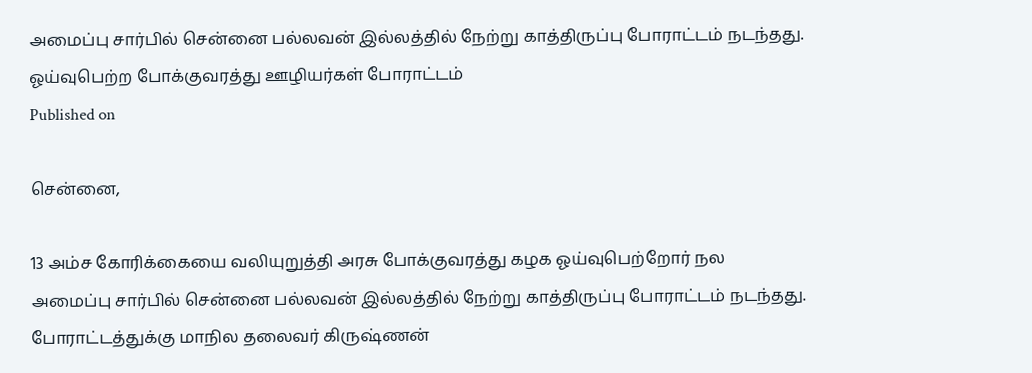அமைப்பு சார்பில் சென்னை பல்லவன் இல்லத்தில் நேற்று காத்திருப்பு போராட்டம் நடந்தது.
ஓய்வுபெற்ற போக்குவரத்து ஊழியர்கள் போராட்டம்
Published on

சென்னை,

13 அம்ச கோரிக்கையை வலியுறுத்தி அரசு போக்குவரத்து கழக ஓய்வுபெற்றோர் நல அமைப்பு சார்பில் சென்னை பல்லவன் இல்லத்தில் நேற்று காத்திருப்பு போராட்டம் நடந்தது. போராட்டத்துக்கு மாநில தலைவர் கிருஷ்ணன்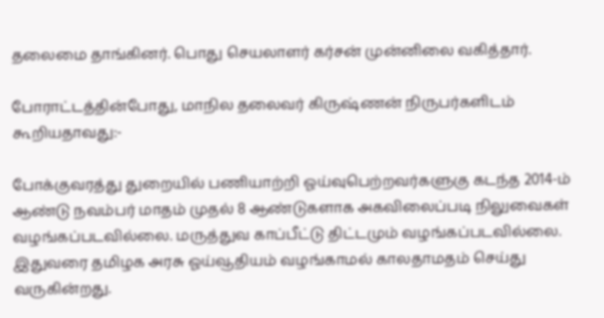தலைமை தாங்கினர். பொது செயலாளர் கர்சன் முன்னிலை வகித்தார்.

போராட்டத்தின்போது, மாநில தலைவர் கிருஷ்ணன் நிருபர்களிடம் கூறியதாவது:-

போக்குவரத்து துறையில் பணியாற்றி ஓய்வுபெற்றவர்களுகு கடந்த 2014-ம் ஆண்டு நவம்பர் மாதம் முதல் 8 ஆண்டுகளாக அகவிலைப்படி நிலுவைகள் வழங்கப்படவில்லை. மருத்துவ காப்பீட்டு திட்டமும் வழங்கப்படவில்லை. இதுவரை தமிழக அரசு ஓய்வூதியம் வழங்காமல் காலதாமதம் செய்து வருகின்றது.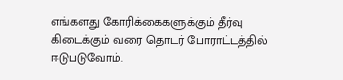எங்களது கோரிக்கைகளுக்கும் தீர்வு கிடைக்கும் வரை தொடர் போராட்டத்தில் ஈடுபடுவோம்.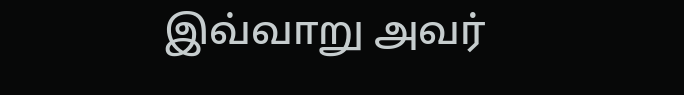இவ்வாறு அவர்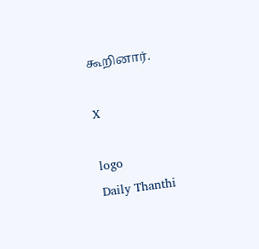கூறினார்.

X

logo
Daily Thanthi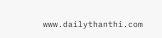www.dailythanthi.com